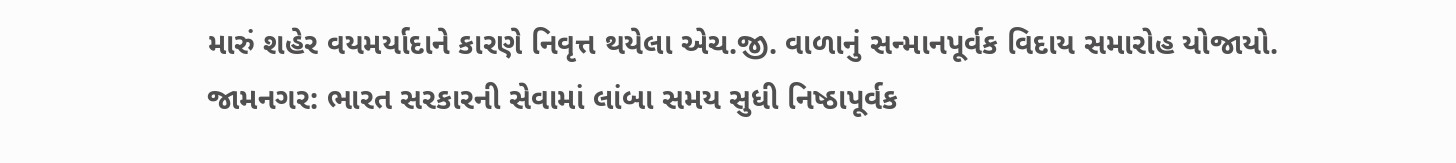મારું શહેર વયમર્યાદાને કારણે નિવૃત્ત થયેલા એચ.જી. વાળાનું સન્માનપૂર્વક વિદાય સમારોહ યોજાયો.
જામનગર: ભારત સરકારની સેવામાં લાંબા સમય સુધી નિષ્ઠાપૂર્વક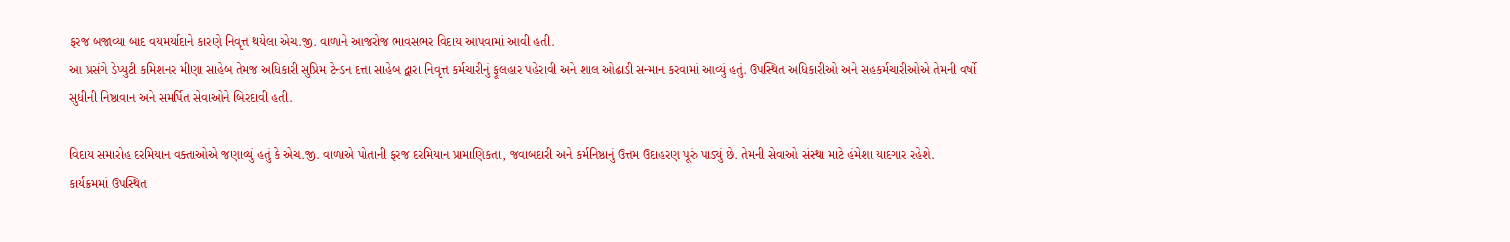ફરજ બજાવ્યા બાદ વયમર્યાદાને કારણે નિવૃત્ત થયેલા એચ.જી. વાળાને આજરોજ ભાવસભર વિદાય આપવામાં આવી હતી.
આ પ્રસંગે ડેપ્યુટી કમિશનર મીણા સાહેબ તેમજ અધિકારી સુપ્રિમ ટેન્ડન દત્તા સાહેબ દ્વારા નિવૃત્ત કર્મચારીનું ફૂલહાર પહેરાવી અને શાલ ઓઢાડી સન્માન કરવામાં આવ્યું હતું. ઉપસ્થિત અધિકારીઓ અને સહકર્મચારીઓએ તેમની વર્ષો સુધીની નિષ્ઠાવાન અને સમર્પિત સેવાઓને બિરદાવી હતી.

વિદાય સમારોહ દરમિયાન વક્તાઓએ જણાવ્યું હતું કે એચ.જી. વાળાએ પોતાની ફરજ દરમિયાન પ્રામાણિકતા, જવાબદારી અને કર્મનિષ્ઠાનું ઉત્તમ ઉદાહરણ પૂરું પાડ્યું છે. તેમની સેવાઓ સંસ્થા માટે હંમેશા યાદગાર રહેશે.
કાર્યક્રમમાં ઉપસ્થિત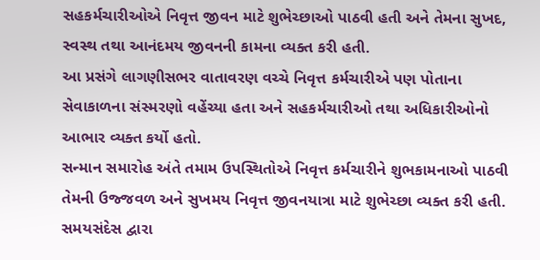સહકર્મચારીઓએ નિવૃત્ત જીવન માટે શુભેચ્છાઓ પાઠવી હતી અને તેમના સુખદ, સ્વસ્થ તથા આનંદમય જીવનની કામના વ્યક્ત કરી હતી.
આ પ્રસંગે લાગણીસભર વાતાવરણ વચ્ચે નિવૃત્ત કર્મચારીએ પણ પોતાના સેવાકાળના સંસ્મરણો વહેંચ્યા હતા અને સહકર્મચારીઓ તથા અધિકારીઓનો આભાર વ્યક્ત કર્યો હતો.
સન્માન સમારોહ અંતે તમામ ઉપસ્થિતોએ નિવૃત્ત કર્મચારીને શુભકામનાઓ પાઠવી તેમની ઉજ્જવળ અને સુખમય નિવૃત્ત જીવનયાત્રા માટે શુભેચ્છા વ્યક્ત કરી હતી.
સમયસંદેસ દ્વારા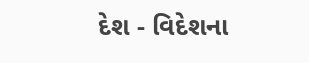દેશ - વિદેશના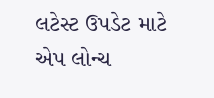લટેસ્ટ ઉપડેટ માટે એપ લોન્ચ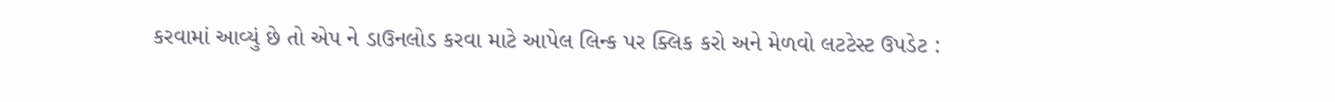કરવામાં આવ્યું છે તો એપ ને ડાઉનલોડ કરવા માટે આપેલ લિન્ક પર ક્લિક કરો અને મેળવો લટટેસ્ટ ઉપડેટ :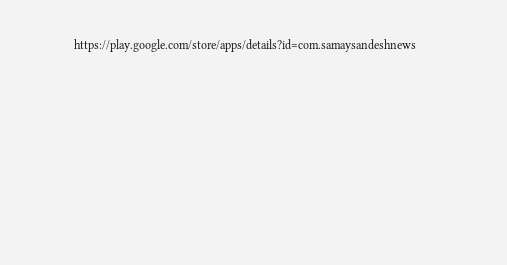https://play.google.com/store/apps/details?id=com.samaysandeshnews